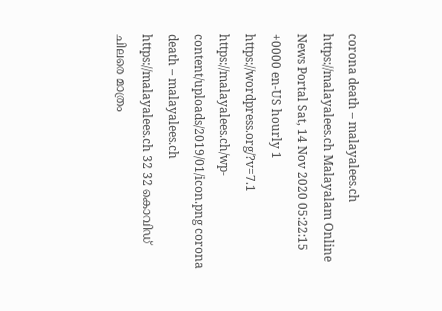corona death – malayalees.ch https://malayalees.ch Malayalam Online News Portal Sat, 14 Nov 2020 05:22:15 +0000 en-US hourly 1 https://wordpress.org/?v=7.1 https://malayalees.ch/wp-content/uploads/2019/01/icon.png corona death – malayalees.ch https://malayalees.ch 32 32 കൊവിഡ് ചിലരെ മാത്രം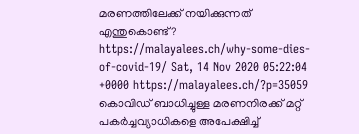മരണത്തിലേക്ക് നയിക്കുന്നത് എന്തുകൊണ്ട് ? https://malayalees.ch/why-some-dies-of-covid-19/ Sat, 14 Nov 2020 05:22:04 +0000 https://malayalees.ch/?p=35059 കൊവിഡ് ബാധിച്ചുള്ള മരണനിരക്ക് മറ്റ് പകർച്ചവ്യാധികളെ അപേക്ഷിച്ച്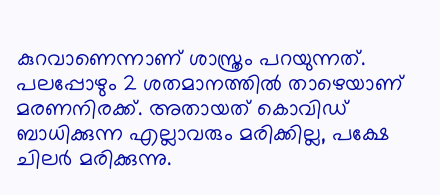കുറവാണെന്നാണ് ശാസ്ത്രം പറയുന്നത്. പലപ്പോഴും 2 ശതമാനത്തിൽ താഴെയാണ് മരണനിരക്ക്. അതായത് കൊവിഡ് ബാധിക്കുന്ന എല്ലാവരും മരിക്കില്ല, പക്ഷേ ചിലർ മരിക്കുന്നു.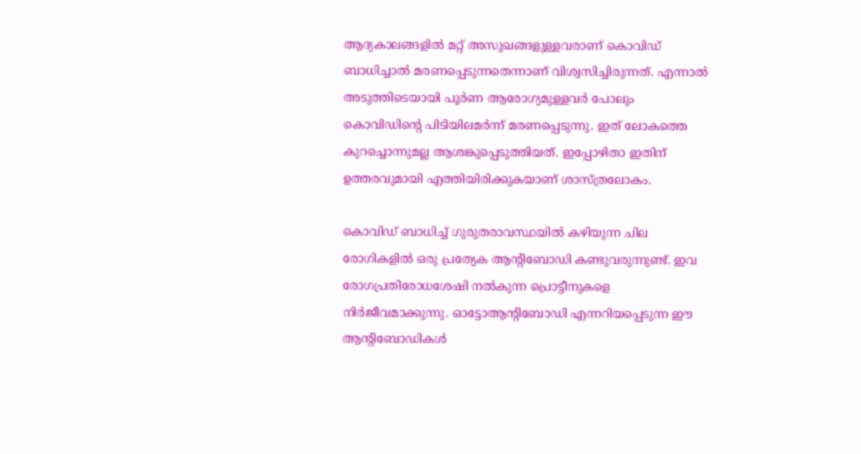ആദ്യകാലങ്ങളിൽ മറ്റ് അസുഖങ്ങളുള്ളവരാണ് കൊവിഡ് ബാധിച്ചാൽ മരണപ്പെടുന്നതെന്നാണ് വിശ്വസിച്ചിരുന്നത്. എന്നാൽ അടുത്തിടെയായി പൂർണ ആരോഗ്യമുള്ളവർ പോലും കൊവിഡിന്റെ പിടിയിലമർന്ന് മരണപ്പെടുന്നു. ഇത് ലോകത്തെ കുറച്ചൊന്നുമല്ല ആശങ്കുപ്പെടുത്തിയത്. ഇപ്പോഴിതാ ഇതിന് ഉത്തരവുമായി എത്തിയിരിക്കുകയാണ് ശാസ്ത്രലോകം.

കൊവിഡ് ബാധിച്ച് ഗുരുതരാവസ്ഥയിൽ കഴിയുന്ന ചില രോഗികളിൽ ഒരു പ്രത്യേക ആന്റിബോഡി കണ്ടുവരുന്നുണ്ട്. ഇവ രോഗപ്രതിരോധശേഷി നൽകുന്ന പ്രൊട്ടീനുകളെ നിർജീവമാക്കുന്നു. ഓട്ടോആന്റിബോഡി എന്നറിയപ്പെടുന്ന ഈ ആന്റിബോഡികൾ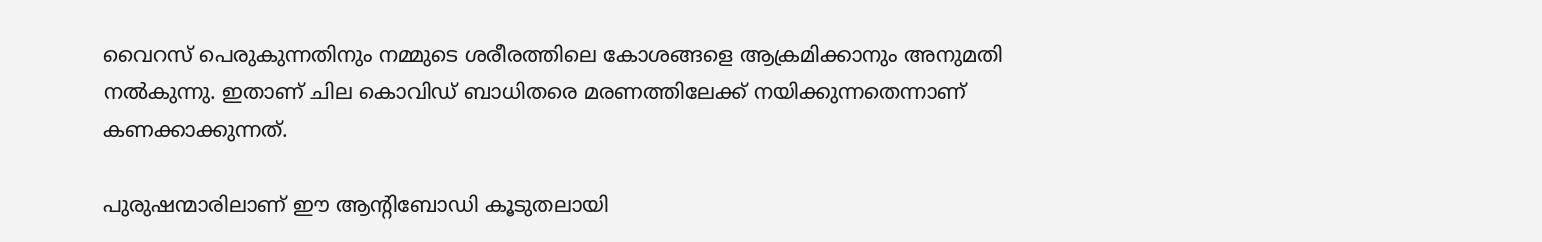വൈറസ് പെരുകുന്നതിനും നമ്മുടെ ശരീരത്തിലെ കോശങ്ങളെ ആക്രമിക്കാനും അനുമതി നൽകുന്നു. ഇതാണ് ചില കൊവിഡ് ബാധിതരെ മരണത്തിലേക്ക് നയിക്കുന്നതെന്നാണ് കണക്കാക്കുന്നത്.

പുരുഷന്മാരിലാണ് ഈ ആന്റിബോഡി കൂടുതലായി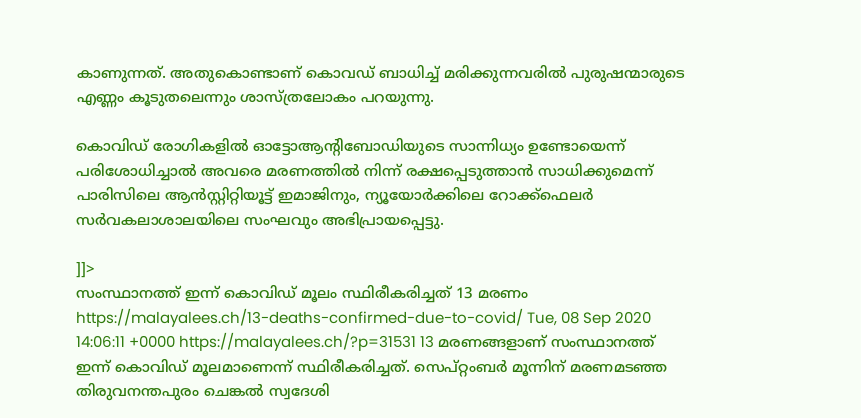കാണുന്നത്. അതുകൊണ്ടാണ് കൊവഡ് ബാധിച്ച് മരിക്കുന്നവരിൽ പുരുഷന്മാരുടെ എണ്ണം കൂടുതലെന്നും ശാസ്ത്രലോകം പറയുന്നു.

കൊവിഡ് രോഗികളിൽ ഓട്ടോആന്റിബോഡിയുടെ സാന്നിധ്യം ഉണ്ടോയെന്ന് പരിശോധിച്ചാൽ അവരെ മരണത്തിൽ നിന്ന് രക്ഷപ്പെടുത്താൻ സാധിക്കുമെന്ന് പാരിസിലെ ആൻസ്റ്റിറ്റിയൂട്ട് ഇമാജിനും, ന്യൂയോർക്കിലെ റോക്ക്‌ഫെലർ സർവകലാശാലയിലെ സംഘവും അഭിപ്രായപ്പെട്ടു.

]]>
സംസ്ഥാനത്ത് ഇന്ന് കൊവിഡ് മൂലം സ്ഥിരീകരിച്ചത് 13 മരണം https://malayalees.ch/13-deaths-confirmed-due-to-covid/ Tue, 08 Sep 2020 14:06:11 +0000 https://malayalees.ch/?p=31531 13 മരണങ്ങളാണ് സംസ്ഥാനത്ത് ഇന്ന് കൊവിഡ് മൂലമാണെന്ന് സ്ഥിരീകരിച്ചത്. സെപ്റ്റംബര്‍ മൂന്നിന് മരണമടഞ്ഞ തിരുവനന്തപുരം ചെങ്കല്‍ സ്വദേശി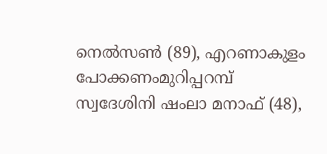നെല്‍സണ്‍ (89), എറണാകുളം പോക്കണംമുറിപ്പറമ്പ് സ്വദേശിനി ഷംലാ മനാഫ് (48),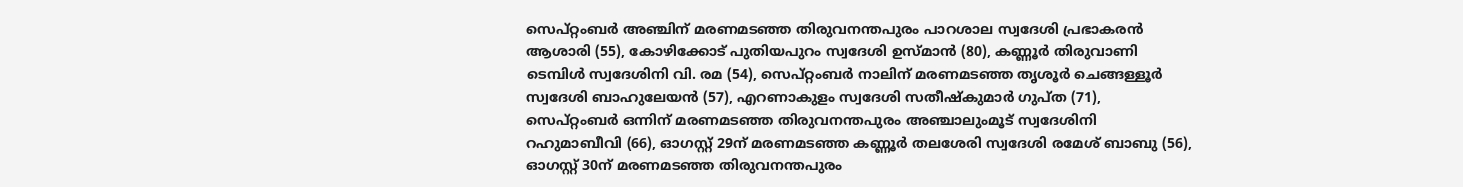സെപ്റ്റംബര്‍ അഞ്ചിന് മരണമടഞ്ഞ തിരുവനന്തപുരം പാറശാല സ്വദേശി പ്രഭാകരന്‍ ആശാരി (55), കോഴിക്കോട് പുതിയപുറം സ്വദേശി ഉസ്മാന്‍ (80), കണ്ണൂര്‍ തിരുവാണി ടെമ്പിള്‍ സ്വദേശിനി വി. രമ (54), സെപ്റ്റംബര്‍ നാലിന് മരണമടഞ്ഞ തൃശൂര്‍ ചെങ്ങള്ളൂര്‍ സ്വദേശി ബാഹുലേയന്‍ (57), എറണാകുളം സ്വദേശി സതീഷ്‌കുമാര്‍ ഗുപ്ത (71), സെപ്റ്റംബര്‍ ഒന്നിന് മരണമടഞ്ഞ തിരുവനന്തപുരം അഞ്ചാലുംമൂട് സ്വദേശിനി റഹുമാബീവി (66), ഓഗസ്റ്റ് 29ന് മരണമടഞ്ഞ കണ്ണൂര്‍ തലശേരി സ്വദേശി രമേശ് ബാബു (56), ഓഗസ്റ്റ് 30ന് മരണമടഞ്ഞ തിരുവനന്തപുരം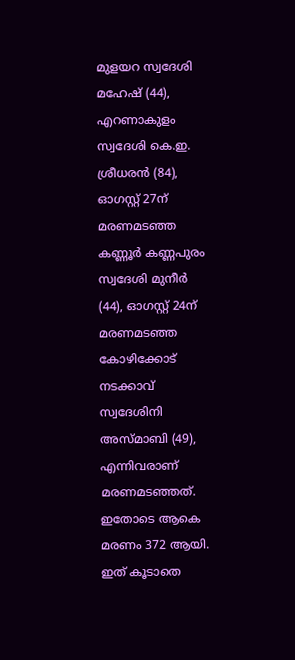മുളയറ സ്വദേശി മഹേഷ് (44), എറണാകുളം സ്വദേശി കെ.ഇ. ശ്രീധരന്‍ (84), ഓഗസ്റ്റ് 27ന് മരണമടഞ്ഞ കണ്ണൂര്‍ കണ്ണപുരം സ്വദേശി മുനീര്‍ (44), ഓഗസ്റ്റ് 24ന് മരണമടഞ്ഞ കോഴിക്കോട് നടക്കാവ് സ്വദേശിനി അസ്മാബി (49), എന്നിവരാണ് മരണമടഞ്ഞത്. ഇതോടെ ആകെ മരണം 372 ആയി. ഇത് കൂടാതെ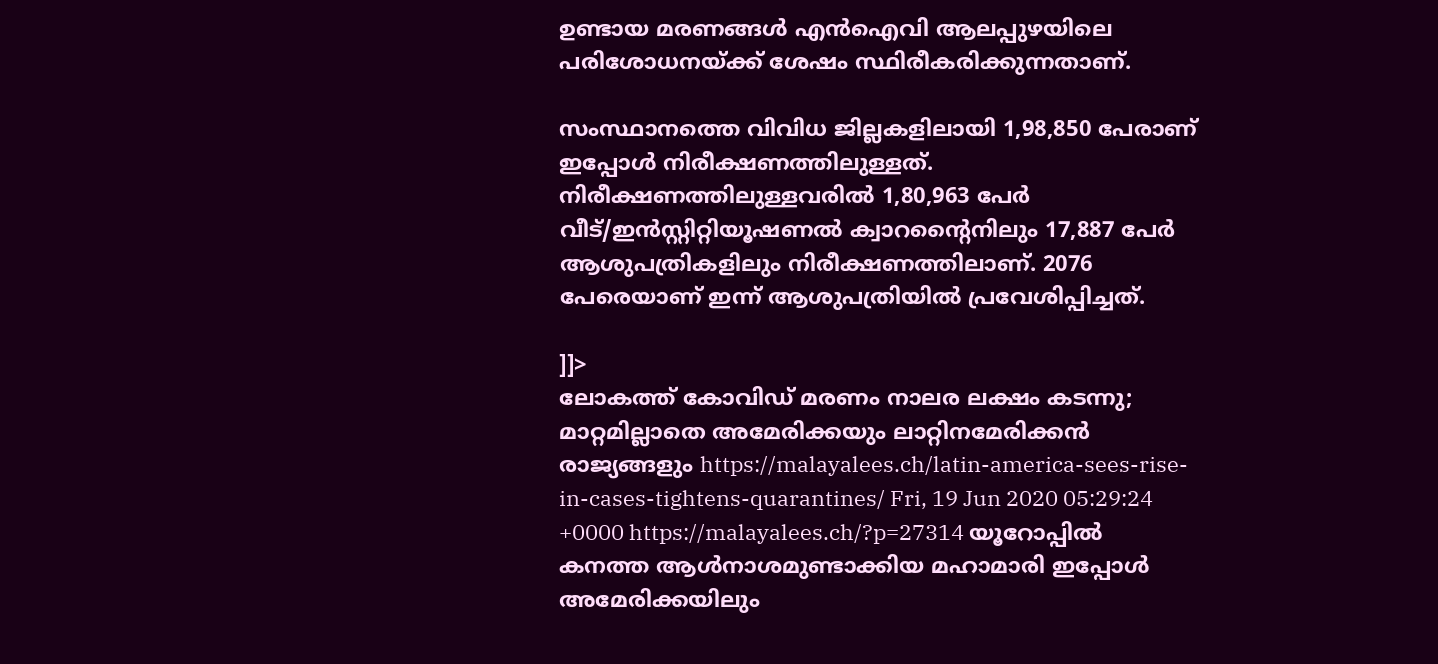ഉണ്ടായ മരണങ്ങള്‍ എന്‍ഐവി ആലപ്പുഴയിലെ പരിശോധനയ്ക്ക് ശേഷം സ്ഥിരീകരിക്കുന്നതാണ്.

സംസ്ഥാനത്തെ വിവിധ ജില്ലകളിലായി 1,98,850 പേരാണ് ഇപ്പോള്‍ നിരീക്ഷണത്തിലുള്ളത്. നിരീക്ഷണത്തിലുള്ളവരില്‍ 1,80,963 പേര്‍ വീട്/ഇന്‍സ്റ്റിറ്റിയൂഷണല്‍ ക്വാറന്റൈനിലും 17,887 പേര്‍ ആശുപത്രികളിലും നിരീക്ഷണത്തിലാണ്. 2076 പേരെയാണ് ഇന്ന് ആശുപത്രിയില്‍ പ്രവേശിപ്പിച്ചത്.

]]>
ലോകത്ത് കോവിഡ് മരണം നാലര ലക്ഷം കടന്നു; മാറ്റമില്ലാതെ അമേരിക്കയും ലാറ്റിനമേരിക്കന്‍ രാജ്യങ്ങളും https://malayalees.ch/latin-america-sees-rise-in-cases-tightens-quarantines/ Fri, 19 Jun 2020 05:29:24 +0000 https://malayalees.ch/?p=27314 യൂറോപ്പില്‍ കനത്ത ആള്‍നാശമുണ്ടാക്കിയ മഹാമാരി ഇപ്പോള്‍ അമേരിക്കയിലും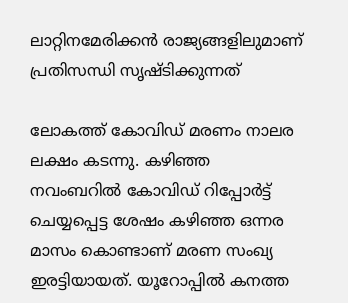ലാറ്റിനമേരിക്കന്‍ രാജ്യങ്ങളിലുമാണ് പ്രതിസന്ധി സൃഷ്ടിക്കുന്നത്

ലോകത്ത് കോവിഡ് മരണം നാലര ലക്ഷം കടന്നു. കഴിഞ്ഞ നവംബറില്‍ കോവിഡ‍് റിപ്പോര്‍ട്ട് ചെയ്യപ്പെട്ട ശേഷം കഴിഞ്ഞ ഒന്നര മാസം കൊണ്ടാണ് മരണ സംഖ്യ ഇരട്ടിയായത്. യൂറോപ്പില്‍ കനത്ത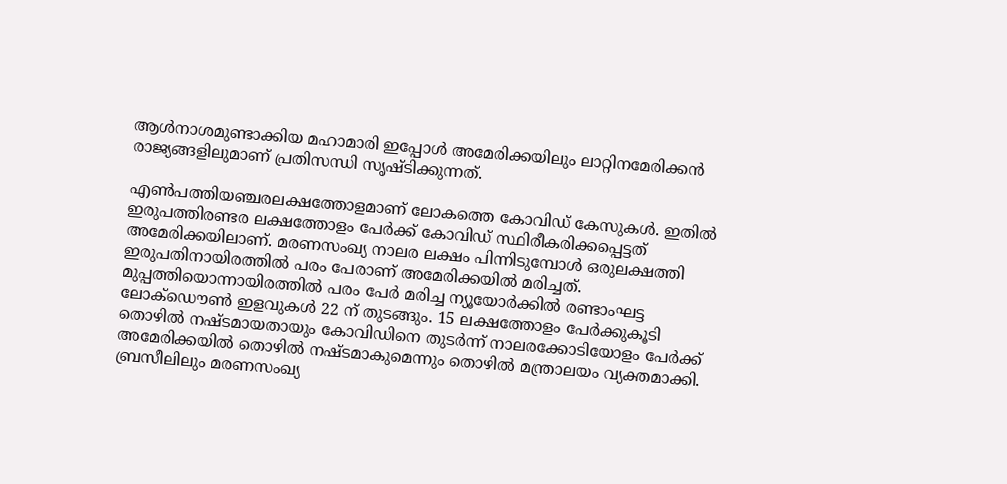ആള്‍നാശമുണ്ടാക്കിയ മഹാമാരി ഇപ്പോള്‍ അമേരിക്കയിലും ലാറ്റിനമേരിക്കന്‍ രാജ്യങ്ങളിലുമാണ് പ്രതിസന്ധി സൃഷ്ടിക്കുന്നത്.

എണ്‍പത്തിയഞ്ചരലക്ഷത്തോളമാണ് ലോകത്തെ കോവിഡ് കേസുകള്‍. ഇതില്‍ ഇരുപത്തിരണ്ടര ലക്ഷത്തോളം പേര്‍ക്ക് കോവിഡ് സ്ഥിരീകരിക്കപ്പെട്ടത് അമേരിക്കയിലാണ്. മരണസംഖ്യ നാലര ലക്ഷം പിന്നിടുമ്പോള്‍ ഒരുലക്ഷത്തി ഇരുപതിനായിരത്തില്‍ പരം പേരാണ് അമേരിക്കയില്‍ മരിച്ചത്. മുപ്പത്തിയൊന്നായിരത്തില്‍ പരം പേര്‍ മരിച്ച ന്യൂയോര്‍ക്കില്‍ രണ്ടാംഘട്ട ലോക്ഡൌണ്‍ ഇളവുകള്‍ 22 ന് തുടങ്ങും. 15 ലക്ഷത്തോളം പേര്‍ക്കുകൂടി തൊഴില്‍ നഷ്ടമായതായും കോവിഡിനെ തുടര്‍ന്ന് നാലരക്കോടിയോളം പേര്‍ക്ക് അമേരിക്കയില്‍ തൊഴില്‍ നഷ്ടമാകുമെന്നും തൊഴില്‍ മന്ത്രാലയം വ്യക്തമാക്കി. ബ്രസീലിലും മരണസംഖ്യ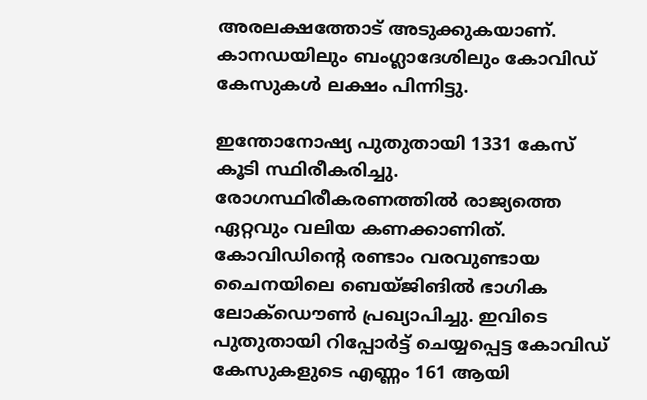അരലക്ഷത്തോട് അടുക്കുകയാണ്. കാനഡയിലും ബംഗ്ലാദേശിലും കോവിഡ് കേസുകള്‍ ലക്ഷം പിന്നിട്ടു.

ഇന്തോനോഷ്യ പുതുതായി 1331 കേസ് കൂടി സ്ഥിരീകരിച്ചു. രോഗസ്ഥിരീകരണത്തില്‍ രാജ്യത്തെ ഏറ്റവും വലിയ കണക്കാണിത്. കോവിഡിന്‍റെ രണ്ടാം വരവുണ്ടായ ചൈനയിലെ ബെയ്ജിങില്‍ ഭാഗിക ലോക്ഡൌണ്‍ പ്രഖ്യാപിച്ചു. ഇവിടെ പുതുതായി റിപ്പോര്‍ട്ട് ചെയ്യപ്പെട്ട കോവിഡ് കേസുകളുടെ എണ്ണം 161 ആയി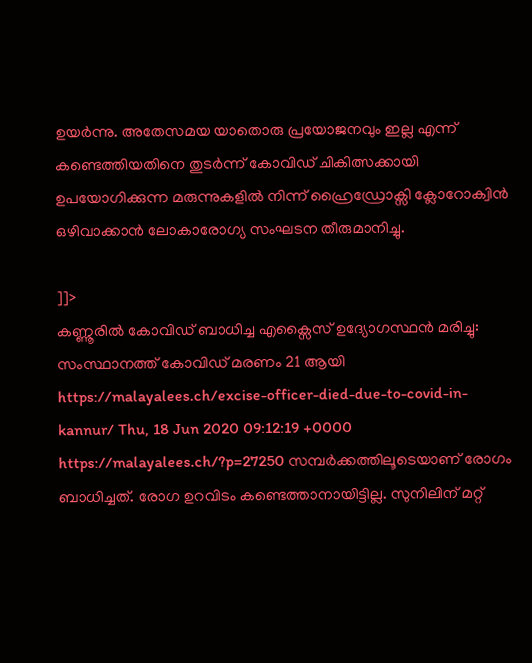ഉയര്‍ന്നു. അതേസമയ യാതൊരു പ്രയോജനവും ഇല്ല എന്ന് കണ്ടെത്തിയതിനെ തുടര്‍ന്ന് കോവിഡ് ചികിത്സക്കായി ഉപയോഗിക്കുന്ന മരുന്നുകളില്‍ നിന്ന് ഹ്രൈഡ്രോക്സി ക്ലോറോക്വിന്‍ ഒഴിവാക്കാന്‍ ലോകാരോഗ്യ സംഘടന തീരുമാനിച്ചു.

]]>
കണ്ണൂരിൽ കോവിഡ് ബാധിച്ച എക്സൈസ് ഉദ്യോഗസ്ഥൻ മരിച്ചു: സംസ്ഥാനത്ത് കോവിഡ് മരണം 21 ആയി https://malayalees.ch/excise-officer-died-due-to-covid-in-kannur/ Thu, 18 Jun 2020 09:12:19 +0000 https://malayalees.ch/?p=27250 സമ്പർക്കത്തിലൂടെയാണ് രോഗം ബാധിച്ചത്. രോഗ ഉറവിടം കണ്ടെത്താനായിട്ടില്ല. സുനിലിന് മറ്റ്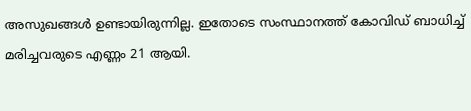അസുഖങ്ങള്‍ ഉണ്ടായിരുന്നില്ല. ഇതോടെ സംസ്ഥാനത്ത് കോവിഡ് ബാധിച്ച് മരിച്ചവരുടെ എണ്ണം 21 ആയി.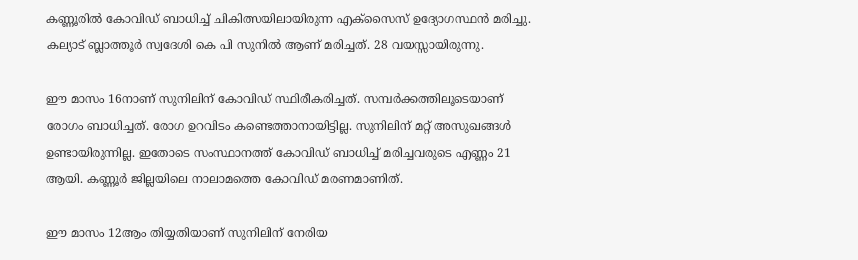കണ്ണൂരിൽ കോവിഡ് ബാധിച്ച് ചികിത്സയിലായിരുന്ന എക്സൈസ് ഉദ്യോഗസ്ഥന്‍ മരിച്ചു. കല്യാട് ബ്ലാത്തൂര്‍ സ്വദേശി കെ പി സുനില്‍ ആണ് മരിച്ചത്. 28 വയസ്സായിരുന്നു.

ഈ മാസം 16നാണ് സുനിലിന് കോവിഡ് സ്ഥിരീകരിച്ചത്. സമ്പർക്കത്തിലൂടെയാണ് രോഗം ബാധിച്ചത്. രോഗ ഉറവിടം കണ്ടെത്താനായിട്ടില്ല. സുനിലിന് മറ്റ് അസുഖങ്ങള്‍ ഉണ്ടായിരുന്നില്ല. ഇതോടെ സംസ്ഥാനത്ത് കോവിഡ് ബാധിച്ച് മരിച്ചവരുടെ എണ്ണം 21 ആയി. കണ്ണൂർ ജില്ലയിലെ നാലാമത്തെ കോവിഡ് മരണമാണിത്.

ഈ മാസം 12ആം തിയ്യതിയാണ് സുനിലിന് നേരിയ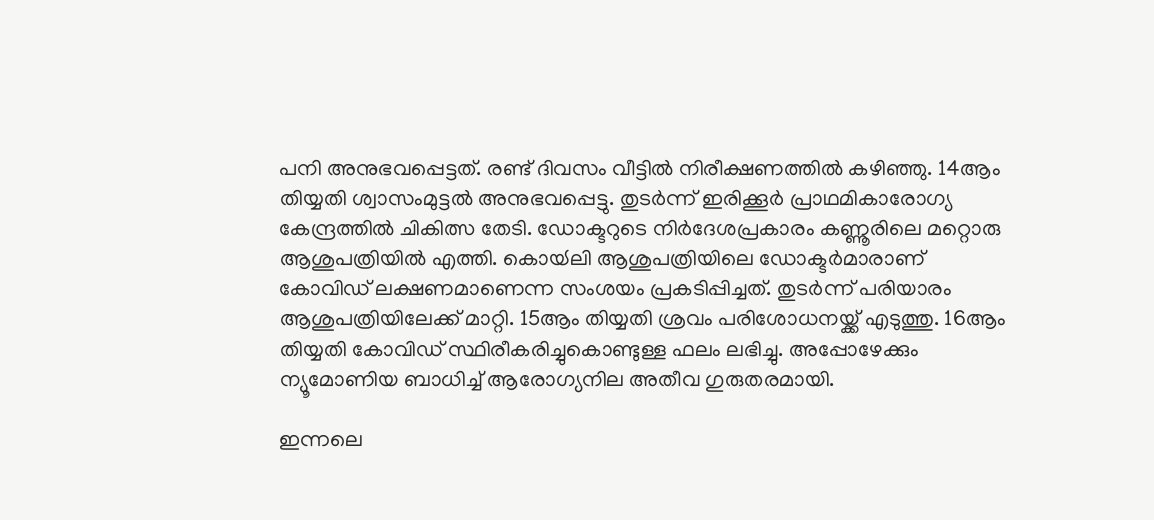പനി അനുഭവപ്പെട്ടത്. രണ്ട് ദിവസം വീട്ടില്‍ നിരീക്ഷണത്തില്‍ കഴിഞ്ഞു. 14ആം തിയ്യതി ശ്വാസംമുട്ടല്‍ അനുഭവപ്പെട്ടു. തുടര്‍ന്ന് ഇരിക്കൂര്‍ പ്രാഥമികാരോഗ്യ കേന്ദ്രത്തില്‍ ചികിത്സ തേടി. ഡോക്ടറുടെ നിര്‍ദേശപ്രകാരം കണ്ണൂരിലെ മറ്റൊരു ആശുപത്രിയില്‍ എത്തി. കൊയ്‍ലി ആശുപത്രിയിലെ ഡോക്ടര്‍മാരാണ് കോവിഡ് ലക്ഷണമാണെന്ന സംശയം പ്രകടിപ്പിച്ചത്. തുടര്‍ന്ന് പരിയാരം ആശുപത്രിയിലേക്ക് മാറ്റി. 15ആം തിയ്യതി ശ്രവം പരിശോധനയ്ക്ക് എടുത്തു. 16ആം തിയ്യതി കോവിഡ് സ്ഥിരീകരിച്ചുകൊണ്ടുള്ള ഫലം ലഭിച്ചു. അപ്പോഴേക്കും ന്യൂമോണിയ ബാധിച്ച് ആരോഗ്യനില അതീവ ഗുരുതരമായി.

ഇന്നലെ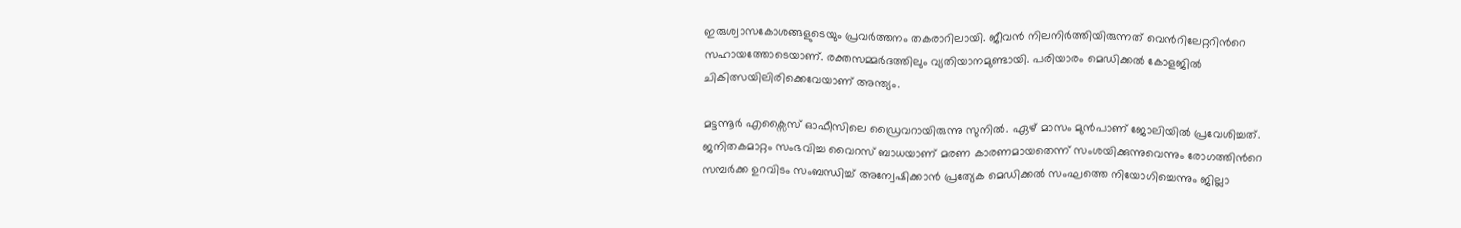ഇരുശ്വാസകോശങ്ങളുടെയും പ്രവർത്തനം തകരാറിലായി. ജീവൻ നിലനിർത്തിയിരുന്നത് വെന്‍റിലേറ്ററിന്‍റെ സഹായത്തോടെയാണ്. രക്തസമ്മർദത്തിലും വ്യതിയാനമുണ്ടായി. പരിയാരം മെഡിക്കല്‍ കോളജില്‍ ചികിത്സയിലിരിക്കെവേയാണ് അന്ത്യം.

മട്ടന്നൂര്‍ എക്സൈസ് ഓഫീസിലെ ഡ്രൈവറായിരുന്നു സുനില്‍. ഏഴ് മാസം മുന്‍പാണ് ജോലിയില്‍ പ്രവേശിച്ചത്. ജനിതകമാറ്റം സംഭവിച്ച വൈറസ് ബാധയാണ് മരണ കാരണമായതെന്ന് സംശയിക്കുന്നുവെന്നും രോഗത്തിന്‍റെ സമ്പര്‍ക്ക ഉറവിടം സംബന്ധിച്ച് അന്വേഷിക്കാന്‍ പ്രത്യേക മെഡിക്കല്‍ സംഘത്തെ നിയോഗിച്ചെന്നും ജില്ലാ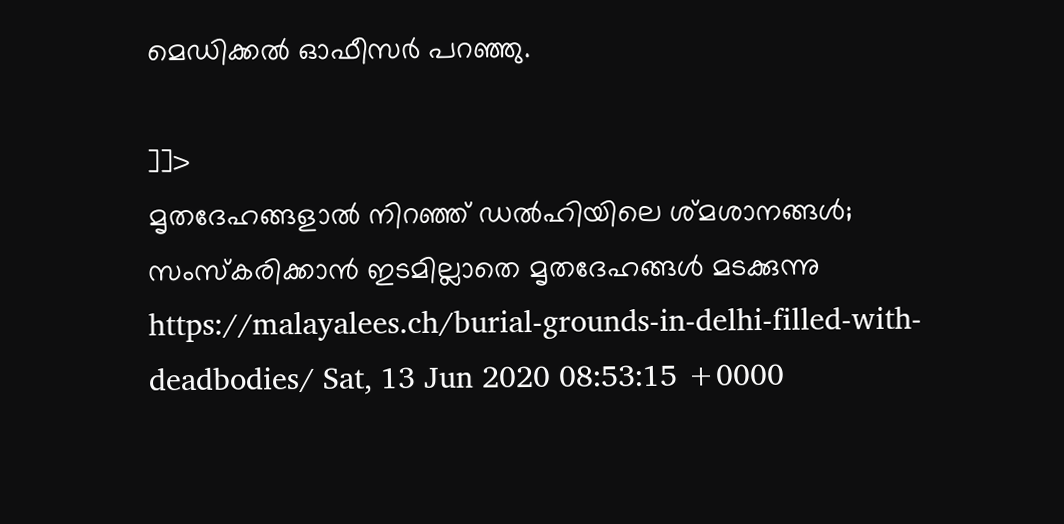മെഡിക്കല്‍ ഓഫീസര്‍ പറഞ്ഞു.

]]>
മൃതദേഹങ്ങളാല്‍ നിറഞ്ഞ് ഡല്‍ഹിയിലെ ശ്മശാനങ്ങള്‍; സംസ്കരിക്കാന്‍ ഇടമില്ലാതെ മൃതദേഹങ്ങള്‍ മടക്കുന്നു https://malayalees.ch/burial-grounds-in-delhi-filled-with-deadbodies/ Sat, 13 Jun 2020 08:53:15 +0000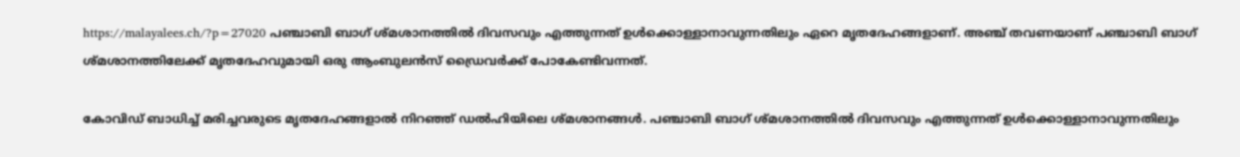https://malayalees.ch/?p=27020 പഞ്ചാബി ബാഗ് ശ്മശാനത്തിൽ ദിവസവും എത്തുന്നത് ഉള്‍ക്കൊള്ളാനാവുന്നതിലും ഏറെ മൃതദേഹങ്ങളാണ്. അഞ്ച് തവണയാണ് പഞ്ചാബി ബാഗ് ശ്മശാനത്തിലേക്ക് മൃതദേഹവുമായി ഒരു ആംബുലൻസ് ഡ്രൈവര്‍ക്ക് പോകേണ്ടിവന്നത്.

കോവിഡ് ബാധിച്ച് മരിച്ചവരുടെ മൃതദേഹങ്ങളാൽ നിറഞ്ഞ് ഡൽഹിയിലെ ശ്മശാനങ്ങള്‍. പഞ്ചാബി ബാഗ് ശ്മശാനത്തിൽ ദിവസവും എത്തുന്നത് ഉള്‍ക്കൊള്ളാനാവുന്നതിലും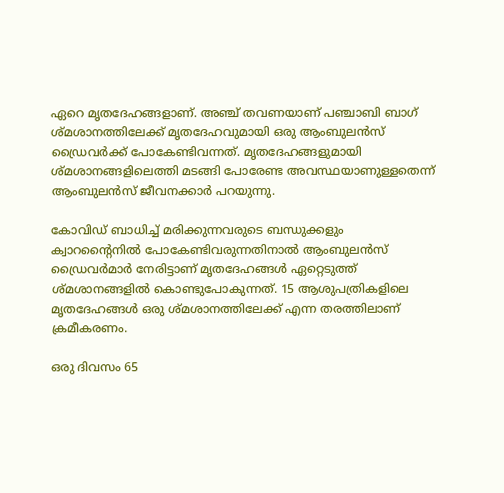ഏറെ മൃതദേഹങ്ങളാണ്. അഞ്ച് തവണയാണ് പഞ്ചാബി ബാഗ് ശ്മശാനത്തിലേക്ക് മൃതദേഹവുമായി ഒരു ആംബുലൻസ് ഡ്രൈവര്‍ക്ക് പോകേണ്ടിവന്നത്. മൃതദേഹങ്ങളുമായി ശ്മശാനങ്ങളിലെത്തി മടങ്ങി പോരേണ്ട അവസ്ഥയാണുള്ളതെന്ന് ആംബുലന്‍സ് ജീവനക്കാര്‍ പറയുന്നു.

കോവിഡ് ബാധിച്ച് മരിക്കുന്നവരുടെ ബന്ധുക്കളും ക്വാറന്‍റൈനില്‍ പോകേണ്ടിവരുന്നതിനാല്‍ ആംബുലന്‍സ് ഡ്രൈവര്‍മാര്‍ നേരിട്ടാണ് മൃതദേഹങ്ങള്‍ ഏറ്റെടുത്ത് ശ്മശാനങ്ങളില്‍ കൊണ്ടുപോകുന്നത്. 15 ആശുപത്രികളിലെ മൃതദേഹങ്ങള്‍ ഒരു ശ്മശാനത്തിലേക്ക് എന്ന തരത്തിലാണ് ക്രമീകരണം.

ഒരു ദിവസം 65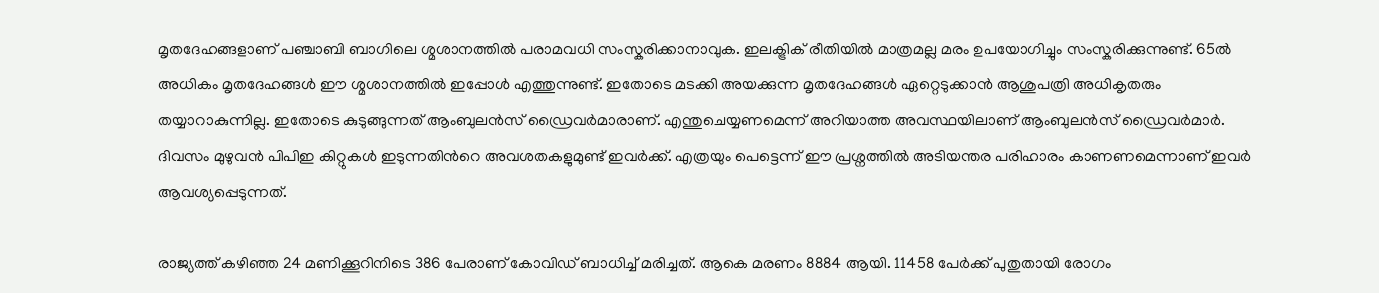മൃതദേഹങ്ങളാണ് പഞ്ചാബി ബാഗിലെ ശ്മശാനത്തില്‍ പരാമവധി സംസ്കരിക്കാനാവുക. ഇലക്ട്രിക് രീതിയില്‍ മാത്രമല്ല മരം ഉപയോഗിച്ചും സംസ്കരിക്കുന്നുണ്ട്. 65ല്‍ അധികം മൃതദേഹങ്ങള്‍ ഈ ശ്മശാനത്തില്‍ ഇപ്പോള്‍ എത്തുന്നുണ്ട്. ഇതോടെ മടക്കി അയക്കുന്ന മൃതദേഹങ്ങള്‍ ഏറ്റെടുക്കാന്‍ ആശുപത്രി അധികൃതരും തയ്യാറാകുന്നില്ല. ഇതോടെ കുടുങ്ങുന്നത് ആംബുലന്‍സ് ഡ്രൈവര്‍മാരാണ്. എന്തുചെയ്യണമെന്ന് അറിയാത്ത അവസ്ഥയിലാണ് ആംബുലന്‍സ് ഡ്രൈവര്‍മാര്‍. ദിവസം മുഴുവന്‍ പിപിഇ കിറ്റുകള്‍ ഇടുന്നതിന്‍റെ അവശതകളുമുണ്ട് ഇവര്‍ക്ക്. എത്രയും പെട്ടെന്ന് ഈ പ്രശ്നത്തില്‍ അടിയന്തര പരിഹാരം കാണണമെന്നാണ് ഇവര്‍ ആവശ്യപ്പെടുന്നത്.

രാജ്യത്ത് കഴിഞ്ഞ 24 മണിക്കൂറിനിടെ 386 പേരാണ് കോവിഡ് ബാധിച്ച് മരിച്ചത്. ആകെ മരണം 8884 ആയി. 11458 പേര്‍ക്ക് പുതുതായി രോഗം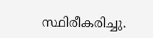സ്ഥിരീകരിച്ചു.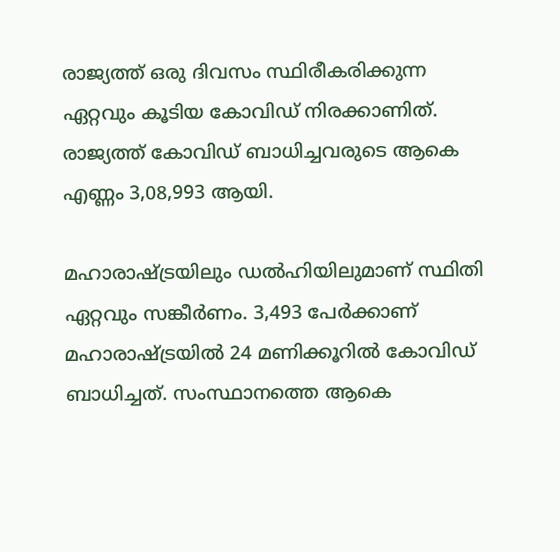രാജ്യത്ത് ഒരു ദിവസം സ്ഥിരീകരിക്കുന്ന ഏറ്റവും കൂടിയ കോവിഡ് നിരക്കാണിത്. രാജ്യത്ത് കോവിഡ് ബാധിച്ചവരുടെ ആകെ എണ്ണം 3,08,993 ആയി.

മഹാരാഷ്ട്രയിലും ഡല്‍ഹിയിലുമാണ് സ്ഥിതി ഏറ്റവും സങ്കീര്‍ണം. 3,493 പേര്‍ക്കാണ് മഹാരാഷ്ട്രയില്‍ 24 മണിക്കൂറില്‍ കോവിഡ് ബാധിച്ചത്. സംസ്ഥാനത്തെ ആകെ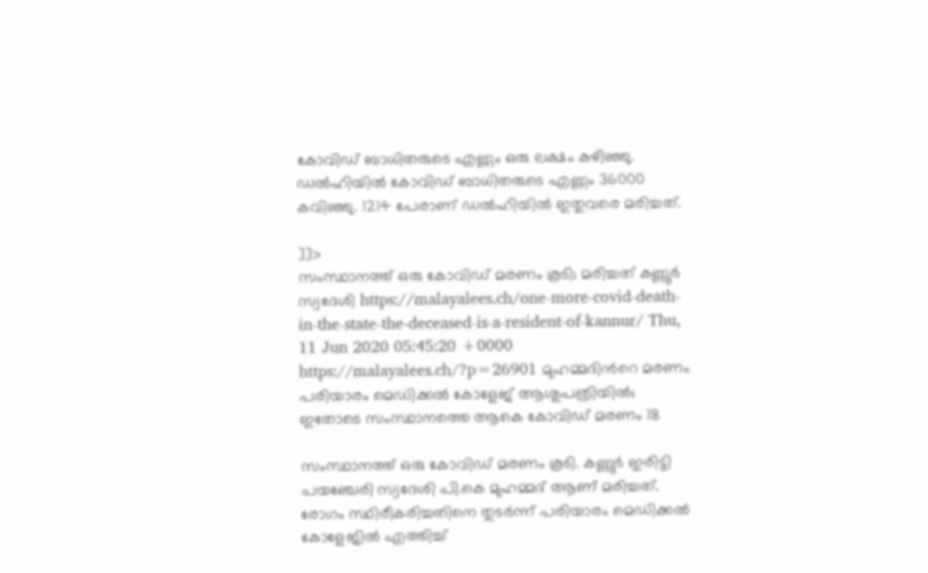കോവിഡ് ബാധിതരുടെ എണ്ണം ഒരു ലക്ഷം കഴിഞ്ഞു. ഡല്‍ഹിയില്‍ കോവിഡ് ബാധിതരുടെ എണ്ണം 36000 കവിഞ്ഞു. 1214 പേരാണ് ഡല്‍ഹിയില്‍ ഇതുവരെ മരിച്ചത്.

]]>
സംസ്ഥാനത്ത് ഒരു കോവിഡ് മരണം കൂടി; മരിച്ചത് കണ്ണൂർ സ്വദേശി https://malayalees.ch/one-more-covid-death-in-the-state-the-deceased-is-a-resident-of-kannur/ Thu, 11 Jun 2020 05:45:20 +0000 https://malayalees.ch/?p=26901 മുഹമ്മദിന്‍റെ മരണം പരിയാരം മെഡിക്കൽ കോളേജ് ആശുപത്രിയില്‍; ഇതോടെ സംസ്ഥാനത്തെ ആകെ കോവിഡ് മരണം 18

സംസ്ഥാനത്ത് ഒരു കോവിഡ് മരണം കൂടി. കണ്ണൂർ ഇരിട്ടി പയഞ്ചേരി സ്വദേശി പി.കെ മുഹമ്മദ് ആണ് മരിച്ചത്. രോഗം സ്ഥിരീകരിച്ചതിനെ തുടർന്ന് പരിയാരം മെഡിക്കൽ കോളേജിൽ എത്തിച്ച്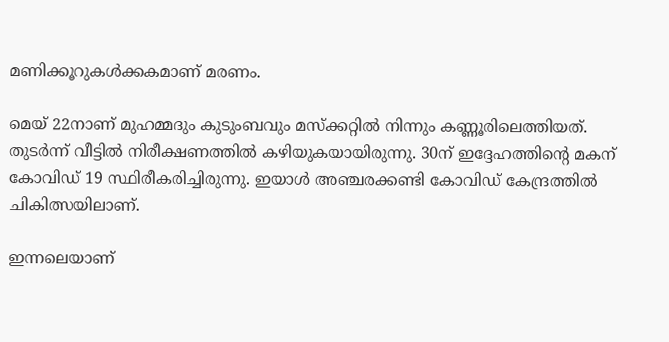മണിക്കൂറുകൾക്കകമാണ് മരണം.

മെയ് 22നാണ് മുഹമ്മദും കുടുംബവും മസ്ക്കറ്റിൽ നിന്നും കണ്ണൂരിലെത്തിയത്. തുടർന്ന് വീട്ടിൽ നിരീക്ഷണത്തിൽ കഴിയുകയായിരുന്നു. 30ന് ഇദ്ദേഹത്തിന്‍റെ മകന് കോവിഡ് 19 സ്ഥിരീകരിച്ചിരുന്നു. ഇയാൾ അഞ്ചരക്കണ്ടി കോവിഡ് കേന്ദ്രത്തിൽ ചികിത്സയിലാണ്.

ഇന്നലെയാണ്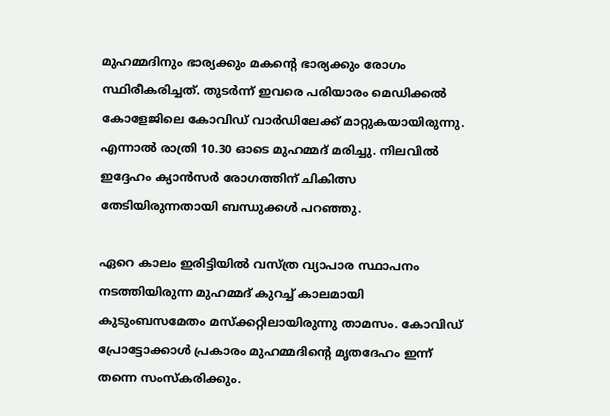മുഹമ്മദിനും ഭാര്യക്കും മകന്‍റെ ഭാര്യക്കും രോഗം സ്ഥിരീകരിച്ചത്. തുടർന്ന് ഇവരെ പരിയാരം മെഡിക്കൽ കോളേജിലെ കോവിഡ് വാർഡിലേക്ക് മാറ്റുകയായിരുന്നു. എന്നാൽ രാത്രി 10.30 ഓടെ മുഹമ്മദ് മരിച്ചു. നിലവിൽ ഇദ്ദേഹം ക്യാൻസർ രോഗത്തിന് ചികിത്സ തേടിയിരുന്നതായി ബന്ധുക്കൾ പറഞ്ഞു.

ഏറെ കാലം ഇരിട്ടിയിൽ വസ്ത്ര വ്യാപാര സ്ഥാപനം നടത്തിയിരുന്ന മുഹമ്മദ് കുറച്ച് കാലമായി കുടുംബസമേതം മസ്ക്കറ്റിലായിരുന്നു താമസം. കോവിഡ് പ്രോട്ടോക്കാൾ പ്രകാരം മുഹമ്മദിന്‍റെ മൃതദേഹം ഇന്ന് തന്നെ സംസ്കരിക്കും.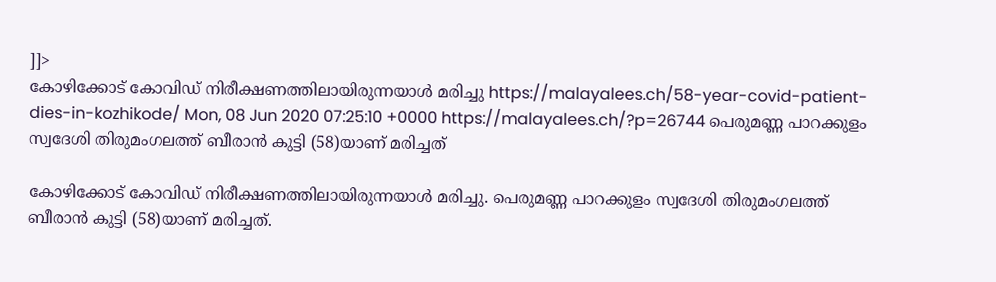]]>
കോഴിക്കോട് കോവിഡ് നിരീക്ഷണത്തിലായിരുന്നയാള്‍ മരിച്ചു https://malayalees.ch/58-year-covid-patient-dies-in-kozhikode/ Mon, 08 Jun 2020 07:25:10 +0000 https://malayalees.ch/?p=26744 പെരുമണ്ണ പാറക്കുളം സ്വദേശി തിരുമംഗലത്ത് ബീരാൻ കുട്ടി (58)യാണ് മരിച്ചത്

കോഴിക്കോട് കോവിഡ് നിരീക്ഷണത്തിലായിരുന്നയാള്‍ മരിച്ചു. പെരുമണ്ണ പാറക്കുളം സ്വദേശി തിരുമംഗലത്ത് ബീരാൻ കുട്ടി (58)യാണ് മരിച്ചത്.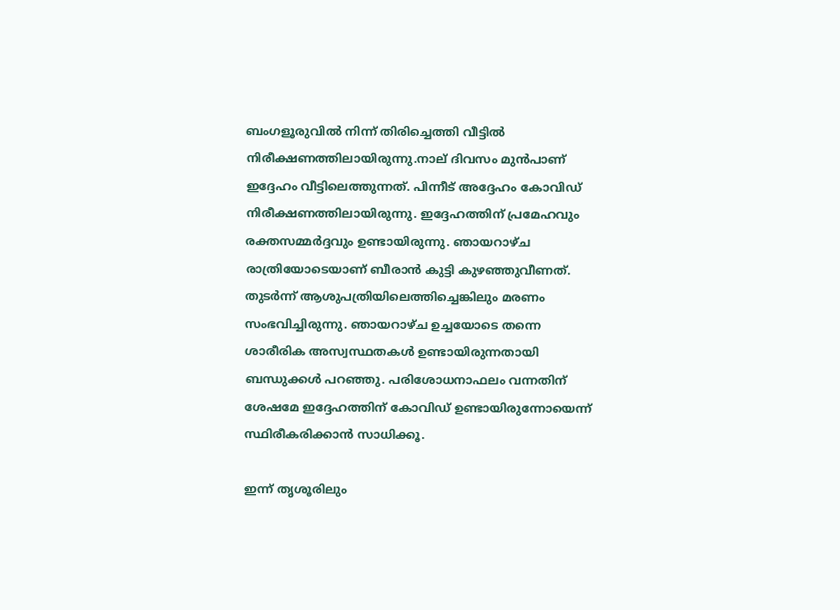ബംഗളൂരുവിൽ നിന്ന് തിരിച്ചെത്തി വീട്ടിൽ നിരീക്ഷണത്തിലായിരുന്നു.നാല് ദിവസം മുന്‍പാണ് ഇദ്ദേഹം വീട്ടിലെത്തുന്നത്. പിന്നീട് അദ്ദേഹം കോവിഡ് നിരീക്ഷണത്തിലായിരുന്നു. ഇദ്ദേഹത്തിന് പ്രമേഹവും രക്തസമ്മര്‍ദ്ദവും ഉണ്ടായിരുന്നു. ഞായറാഴ്ച രാത്രിയോടെയാണ് ബീരാന്‍ കുട്ടി കുഴഞ്ഞുവീണത്. തുടര്‍ന്ന് ആശുപത്രിയിലെത്തിച്ചെങ്കിലും മരണം സംഭവിച്ചിരുന്നു. ഞായറാഴ്ച ഉച്ചയോടെ തന്നെ ശാരീരിക അസ്വസ്ഥതകള്‍ ഉണ്ടായിരുന്നതായി ബന്ധുക്കള്‍ പറഞ്ഞു. പരിശോധനാഫലം വന്നതിന് ശേഷമേ ഇദ്ദേഹത്തിന് കോവിഡ് ഉണ്ടായിരുന്നോയെന്ന് സ്ഥിരീകരിക്കാന്‍ സാധിക്കൂ.

ഇന്ന് തൃശൂരിലും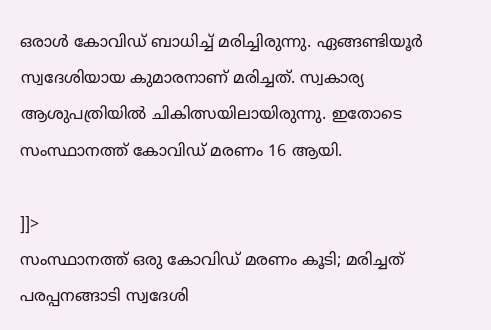ഒരാള്‍ കോവിഡ് ബാധിച്ച് മരിച്ചിരുന്നു. ഏങ്ങണ്ടിയൂര്‍ സ്വദേശിയായ കുമാരനാണ് മരിച്ചത്. സ്വകാര്യ ആശുപത്രിയിൽ ചികിത്സയിലായിരുന്നു. ഇതോടെ സംസ്ഥാനത്ത് കോവിഡ് മരണം 16 ആയി.

]]>
സംസ്ഥാനത്ത് ഒരു കോവിഡ് മരണം കൂടി; മരിച്ചത് പരപ്പനങ്ങാടി സ്വദേശി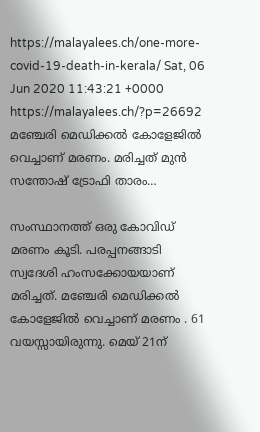https://malayalees.ch/one-more-covid-19-death-in-kerala/ Sat, 06 Jun 2020 11:43:21 +0000 https://malayalees.ch/?p=26692 മഞ്ചേരി മെഡിക്കല്‍ കോളേജില്‍ വെച്ചാണ് മരണം. മരിച്ചത് മുന്‍ സന്തോഷ് ട്രോഫി താരം…

സംസ്ഥാനത്ത് ഒരു കോവിഡ് മരണം കൂടി. പരപ്പനങ്ങാടി സ്വദേശി ഹംസക്കോയയാണ് മരിച്ചത്. മഞ്ചേരി മെഡിക്കല്‍ കോളേജില്‍ വെച്ചാണ് മരണം . 61 വയസ്സായിരുന്നു. മെയ് 21ന്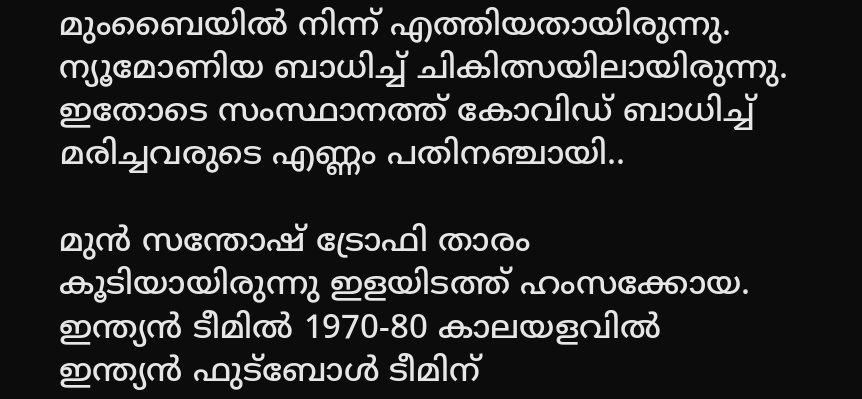മുംബൈയില്‍ നിന്ന് എത്തിയതായിരുന്നു. ന്യൂമോണിയ ബാധിച്ച് ചികിത്സയിലായിരുന്നു. ഇതോടെ സംസ്ഥാനത്ത് കോവിഡ് ബാധിച്ച് മരിച്ചവരുടെ എണ്ണം പതിനഞ്ചായി..

മുന്‍ സന്തോഷ് ട്രോഫി താരം കൂടിയായിരുന്നു ഇളയിടത്ത് ഹംസക്കോയ. ഇന്ത്യന്‍ ടീമില്‍ 1970-80 കാലയളവില്‍ ഇന്ത്യന്‍ ഫുട്ബോള്‍ ടീമിന്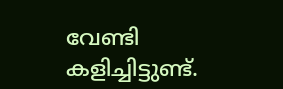വേണ്ടി കളിച്ചിട്ടുണ്ട്.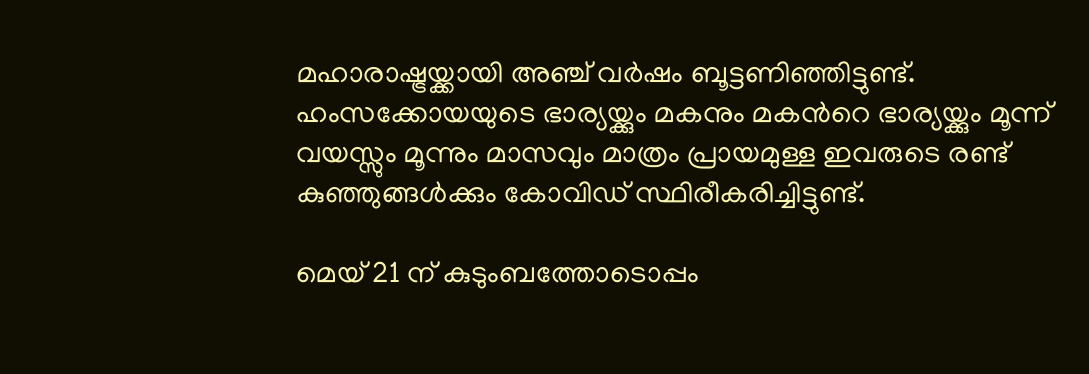മഹാരാഷ്ട്രയ്ക്കായി അഞ്ച് വര്‍ഷം ബൂട്ടണിഞ്ഞിട്ടുണ്ട്. ഹംസക്കോയയുടെ ഭാര്യയ്ക്കും മകനും മകന്‍‌റെ ഭാര്യയ്ക്കും മൂന്ന് വയസ്സും മൂന്നും മാസവും മാത്രം പ്രായമുള്ള ഇവരുടെ രണ്ട് കുഞ്ഞുങ്ങള്‍ക്കും കോവിഡ് സ്ഥിരീകരിച്ചിട്ടുണ്ട്.

മെയ് 21 ന് കുടുംബത്തോടൊപ്പം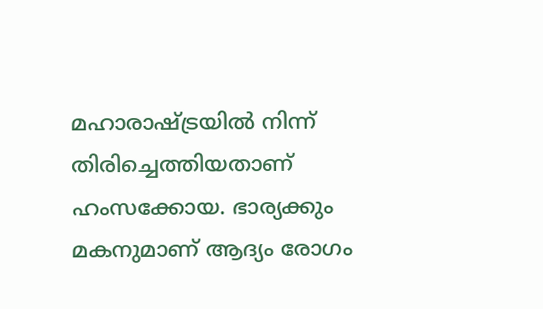മഹാരാഷ്ട്രയില്‍ നിന്ന് തിരിച്ചെത്തിയതാണ് ഹംസക്കോയ. ഭാര്യക്കും മകനുമാണ് ആദ്യം രോഗം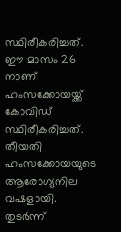സ്ഥിരീകരിച്ചത്. ഈ മാസം 26 നാണ് ഹംസക്കോയയ്ക്ക് കോവിഡ് സ്ഥിരീകരിച്ചത്. തീയതി ഹംസക്കോയയുടെ ആരോഗ്യനില വഷളായി. തുടര്‍ന്ന്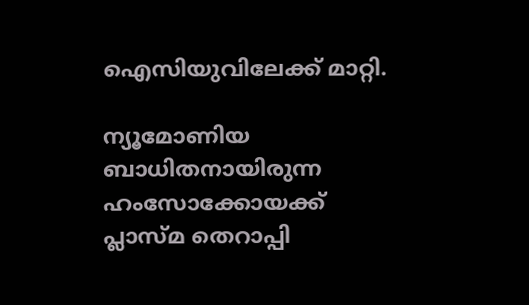ഐസിയുവിലേക്ക് മാറ്റി.

ന്യൂമോണിയ ബാധിതനായിരുന്ന ഹംസോക്കോയക്ക് പ്ലാസ്മ തെറാപ്പി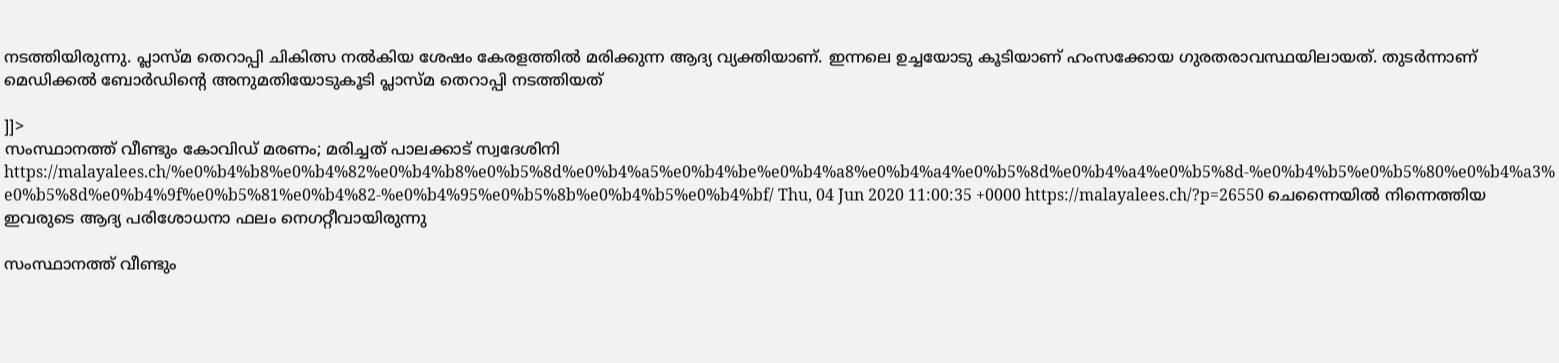നടത്തിയിരുന്നു. പ്ലാസ്മ തെറാപ്പി ചികിത്സ നല്‍കിയ ശേഷം കേരളത്തില്‍ മരിക്കുന്ന ആദ്യ വ്യക്തിയാണ്. ഇന്നലെ ഉച്ചയോടു കൂടിയാണ് ഹംസക്കോയ ഗുരതരാവസ്ഥയിലായത്. തുടര്‍ന്നാണ് മെഡിക്കല്‍ ബോര്‍ഡിന്റെ അനുമതിയോടുകൂടി പ്ലാസ്മ തെറാപ്പി നടത്തിയത്

]]>
സംസ്ഥാനത്ത് വീണ്ടും കോവിഡ് മരണം; മരിച്ചത് പാലക്കാട് സ്വദേശിനി https://malayalees.ch/%e0%b4%b8%e0%b4%82%e0%b4%b8%e0%b5%8d%e0%b4%a5%e0%b4%be%e0%b4%a8%e0%b4%a4%e0%b5%8d%e0%b4%a4%e0%b5%8d-%e0%b4%b5%e0%b5%80%e0%b4%a3%e0%b5%8d%e0%b4%9f%e0%b5%81%e0%b4%82-%e0%b4%95%e0%b5%8b%e0%b4%b5%e0%b4%bf/ Thu, 04 Jun 2020 11:00:35 +0000 https://malayalees.ch/?p=26550 ചെന്നൈയില്‍ നിന്നെത്തിയ ഇവരുടെ ആദ്യ പരിശോധനാ ഫലം നെഗറ്റീവായിരുന്നു

സംസ്ഥാനത്ത് വീണ്ടും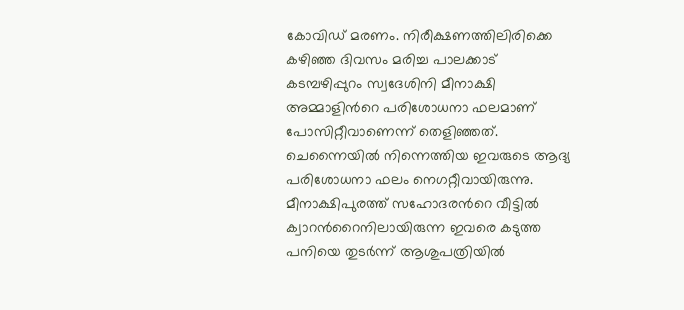കോവിഡ് മരണം. നിരീക്ഷണത്തിലിരിക്കെ കഴിഞ്ഞ ദിവസം മരിച്ച പാലക്കാട് കടമ്പഴിപ്പുറം സ്വദേശിനി മീനാക്ഷി അമ്മാളിന്‍റെ പരിശോധനാ ഫലമാണ് പോസിറ്റീവാണെന്ന് തെളിഞ്ഞത്. ചെന്നൈയില്‍ നിന്നെത്തിയ ഇവരുടെ ആദ്യ പരിശോധനാ ഫലം നെഗറ്റീവായിരുന്നു. മീനാക്ഷിപുരത്ത് സഹോദരന്‍റെ വീട്ടില്‍ ക്വാറന്‍റൈനിലായിരുന്ന ഇവരെ കടുത്ത പനിയെ തുടര്‍ന്ന് ആശുപത്രിയില്‍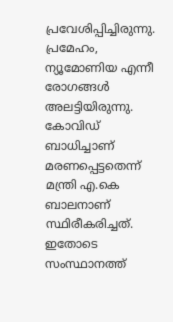പ്രവേശിപ്പിച്ചിരുന്നു. പ്രമേഹം, ന്യൂമോണിയ എന്നീ രോഗങ്ങള്‍ അലട്ടിയിരുന്നു. കോവിഡ് ബാധിച്ചാണ് മരണപ്പെട്ടതെന്ന് മന്ത്രി എ.കെ ബാലനാണ് സ്ഥിരീകരിച്ചത്. ഇതോടെ സംസ്ഥാനത്ത്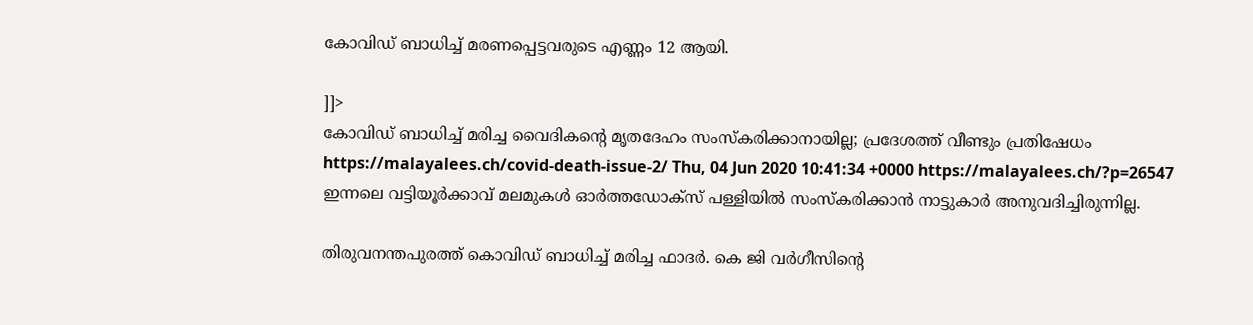കോവിഡ് ബാധിച്ച് മരണപ്പെട്ടവരുടെ എണ്ണം 12 ആയി.

]]>
കോവിഡ് ബാധിച്ച് മരിച്ച വൈദികന്‍റെ മൃതദേഹം സംസ്കരിക്കാനായില്ല; പ്രദേശത്ത് വീണ്ടും പ്രതിഷേധം https://malayalees.ch/covid-death-issue-2/ Thu, 04 Jun 2020 10:41:34 +0000 https://malayalees.ch/?p=26547 ഇന്നലെ വട്ടിയൂര്‍ക്കാവ് മലമുകള്‍ ഓര്‍ത്തഡോക്സ് പള്ളിയില്‍ സംസ്കരിക്കാന്‍ നാട്ടുകാര്‍ അനുവദിച്ചിരുന്നില്ല.

തിരുവനന്തപുരത്ത് കൊവിഡ് ബാധിച്ച് മരിച്ച ഫാദര്‍. കെ ജി വര്‍ഗീസിന്‍റെ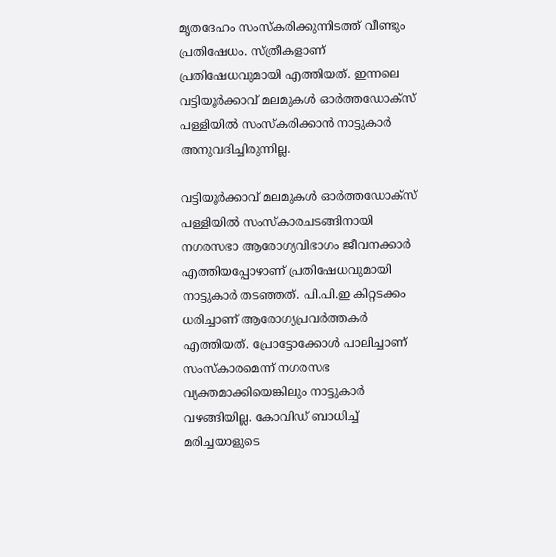മൃതദേഹം സംസ്കരിക്കുന്നിടത്ത് വീണ്ടും പ്രതിഷേധം. സ്ത്രീകളാണ് പ്രതിഷേധവുമായി എത്തിയത്. ഇന്നലെ വട്ടിയൂര്‍ക്കാവ് മലമുകള്‍ ഓര്‍ത്തഡോക്സ് പള്ളിയില്‍ സംസ്കരിക്കാന്‍ നാട്ടുകാര്‍ അനുവദിച്ചിരുന്നില്ല.

വട്ടിയൂര്‍ക്കാവ് മലമുകള്‍ ഓര്‍ത്തഡോക്സ് പള്ളിയില്‍ സംസ്കാരചടങ്ങിനായി നഗരസഭാ ആരോഗ്യവിഭാഗം ജീവനക്കാര്‍ എത്തിയപ്പോഴാണ് പ്രതിഷേധവുമായി നാട്ടുകാര്‍ തടഞ്ഞത്. പി.പി.ഇ കിറ്റടക്കം ധരിച്ചാണ് ആരോഗ്യപ്രവര്‍ത്തകര്‍ എത്തിയത്. പ്രോട്ടോക്കോള്‍ പാലിച്ചാണ് സംസ്കാരമെന്ന് നഗരസഭ വ്യക്തമാക്കിയെങ്കിലും നാട്ടുകാര്‍ വഴങ്ങിയില്ല. കോവിഡ് ബാധിച്ച് മരിച്ചയാളുടെ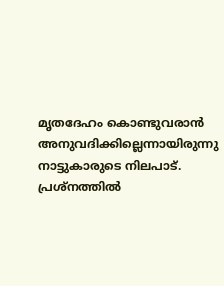മൃതദേഹം കൊണ്ടുവരാന്‍ അനുവദിക്കില്ലെന്നായിരുന്നു നാട്ടുകാരുടെ നിലപാട്. പ്രശ്നത്തില്‍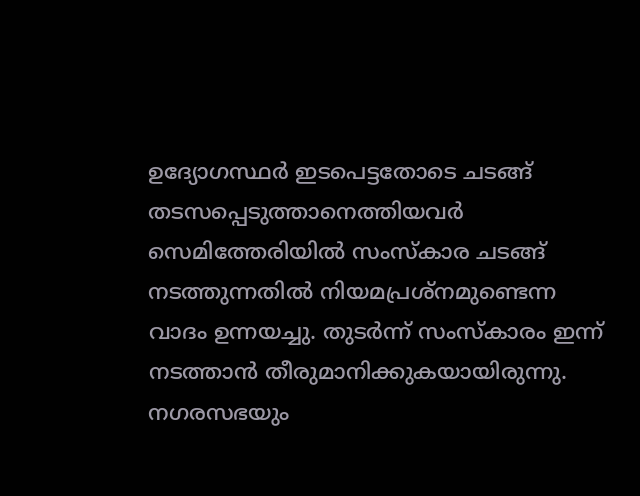ഉദ്യോഗസ്ഥര്‍ ഇടപെട്ടതോടെ ചടങ്ങ് തടസപ്പെടുത്താനെത്തിയവര്‍ സെമിത്തേരിയില്‍ സംസ്കാര ചടങ്ങ് നടത്തുന്നതില്‍ നിയമപ്രശ്നമുണ്ടെന്ന വാദം ഉന്നയച്ചു. തുടര്‍ന്ന് സംസ്കാരം ഇന്ന് നടത്താന്‍ തീരുമാനിക്കുകയായിരുന്നു. നഗരസഭയും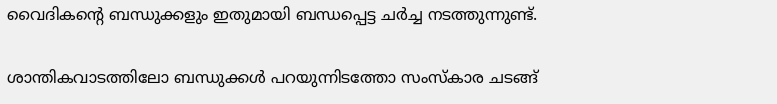വൈദികന്‍റെ ബന്ധുക്കളും ഇതുമായി ബന്ധപ്പെട്ട ചര്‍ച്ച നടത്തുന്നുണ്ട്.

ശാന്തികവാടത്തിലോ ബന്ധുക്കള്‍ പറയുന്നിടത്തോ സംസ്കാര ചടങ്ങ്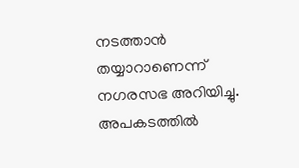നടത്താന്‍ തയ്യാറാണെന്ന് നഗരസഭ അറിയിച്ചു. അപകടത്തില്‍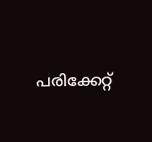പരിക്കേറ്റ്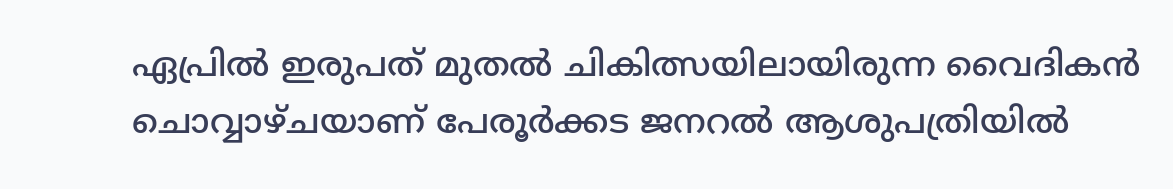ഏപ്രില്‍ ഇരുപത് മുതല്‍ ചികിത്സയിലായിരുന്ന വൈദികന്‍ ചൊവ്വാഴ്ചയാണ് പേരൂര്‍ക്കട ജനറല്‍ ആശുപത്രിയില്‍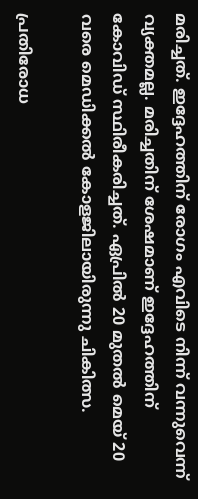മരിച്ചത്. ഇദ്ദേഹത്തിന് രോഗം എവിടെ നിന്ന് വന്നുവെന്ന് വ്യക്തമല്ല. മരിച്ചതിന് ശേഷമാണ് ഇദ്ദേഹത്തിന് കോവിഡ് സ്ഥിരീകരിച്ചത്. ഏപ്രില്‍ 20 മുതല്‍ മെയ് 20 വരെ മെഡിക്കല്‍ കോളജിലായിരുന്നു ചികിത്സ.

പ്രതിരോധ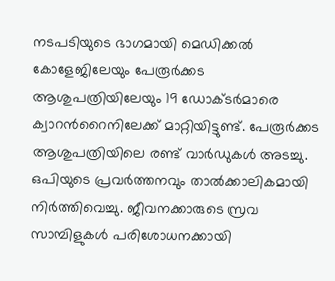നടപടിയുടെ ഭാഗമായി മെഡിക്കൽ കോളേജിലേയും പേരൂർക്കട ആശുപത്രിയിലേയും 19 ഡോക്ടർമാരെ ക്വാറൻറൈനിലേക്ക് മാറ്റിയിട്ടുണ്ട്. പേരൂർക്കട ആശുപത്രിയിലെ രണ്ട് വാർഡുകൾ അടച്ചു. ഒപിയുടെ പ്രവർത്തനവും താൽക്കാലികമായി നിർത്തിവെച്ചു. ജീവനക്കാരുടെ സ്രവ സാമ്പിളുകൾ പരിശോധനക്കായി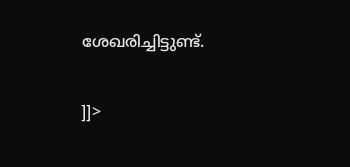ശേഖരിച്ചിട്ടുണ്ട്.

]]>